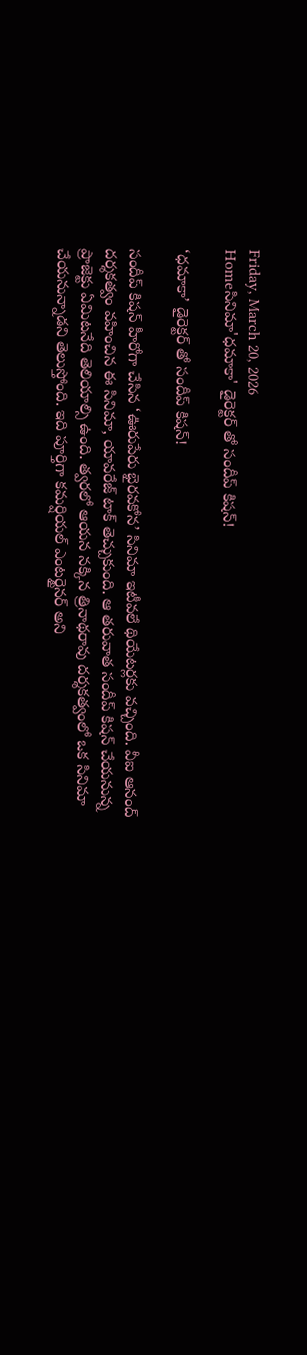Friday, March 20, 2026
Homeసినిమా'ధమాకా' డైరెక్టర్ తో సందీప్ కిషన్!

‘ధమాకా’ డైరెక్టర్ తో సందీప్ కిషన్!

సందీప్ కిషన్ హీరోగా చేసిన ‘ఊరుపేరు భైరవకోన’ సినిమా ఇటీవలే థియేటర్లకు వచ్చింది. వీఐ ఆనంద్ దర్శకత్వం వహించిన ఈ సినిమా, యావరేజ్ టాక్ తెచ్చుకుంది. ఆ తరువాత సందీప్ కిషన్ చేయనున్న ప్రాజెక్టు ఏమిటనేది తెలియాల్సి ఉంది. త్వరలో ఆయన నక్కిన త్రినాథరావు దర్శకత్వంలో ఒక సినిమా చేయనున్నాడని తెలుస్తోంది. ఇది పూర్తిగా కమర్షియల్ ఎంటర్టైనర్ అని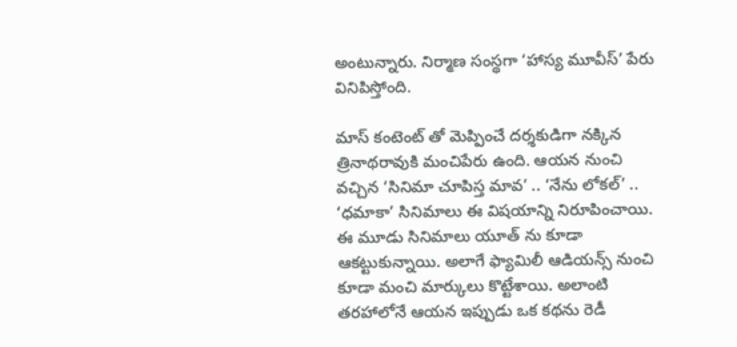అంటున్నారు. నిర్మాణ సంస్థగా ‘హాస్య మూవీస్’ పేరు వినిపిస్తోంది.

మాస్ కంటెంట్ తో మెప్పించే దర్శకుడిగా నక్కిన త్రినాథరావుకి మంచిపేరు ఉంది. ఆయన నుంచి వచ్చిన ‘సినిమా చూపిస్త మావ’ .. ‘నేను లోకల్’ .. ‘ధమాకా’ సినిమాలు ఈ విషయాన్ని నిరూపించాయి. ఈ మూడు సినిమాలు యూత్ ను కూడా ఆకట్టుకున్నాయి. అలాగే ఫ్యామిలీ ఆడియన్స్ నుంచి కూడా మంచి మార్కులు కొట్టేశాయి. అలాంటి తరహాలోనే ఆయన ఇప్పుడు ఒక కథను రెడీ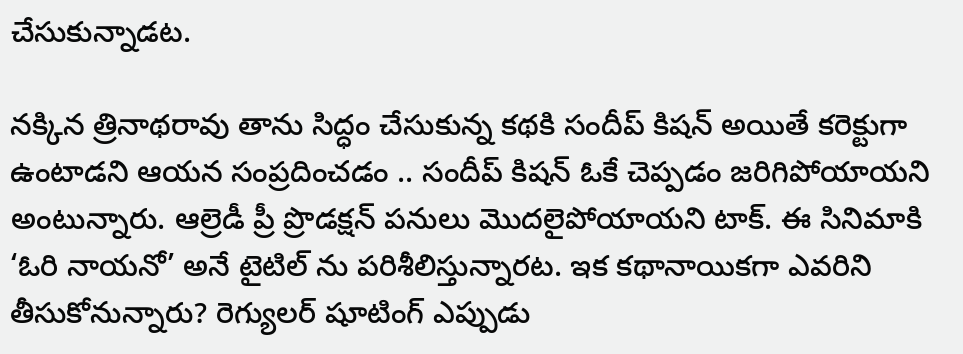చేసుకున్నాడట.

నక్కిన త్రినాథరావు తాను సిద్ధం చేసుకున్న కథకి సందీప్ కిషన్ అయితే కరెక్టుగా ఉంటాడని ఆయన సంప్రదించడం .. సందీప్ కిషన్ ఓకే చెప్పడం జరిగిపోయాయని అంటున్నారు. ఆల్రెడీ ప్రీ ప్రొడక్షన్ పనులు మొదలైపోయాయని టాక్. ఈ సినిమాకి ‘ఓరి నాయనో’ అనే టైటిల్ ను పరిశీలిస్తున్నారట. ఇక కథానాయికగా ఎవరిని తీసుకోనున్నారు? రెగ్యులర్ షూటింగ్ ఎప్పుడు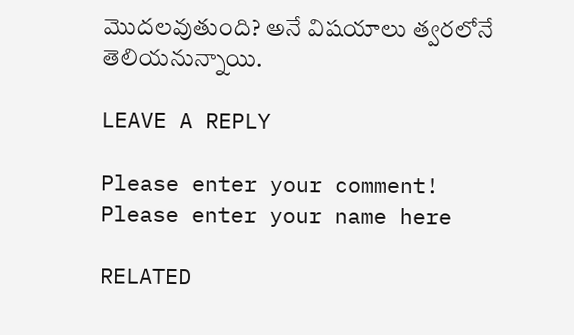మొదలవుతుంది? అనే విషయాలు త్వరలోనే తెలియనున్నాయి.

LEAVE A REPLY

Please enter your comment!
Please enter your name here

RELATED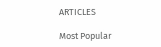ARTICLES

Most Popular